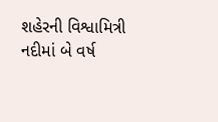શહેરની વિશ્વામિત્રી નદીમાં બે વર્ષ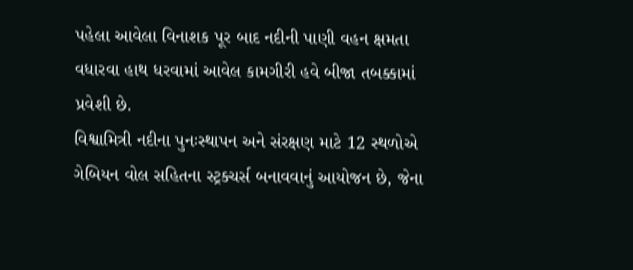પહેલા આવેલા વિનાશક પૂર બાદ નદીની પાણી વહન ક્ષમતા વધારવા હાથ ધરવામાં આવેલ કામગીરી હવે બીજા તબક્કામાં પ્રવેશી છે.
વિશ્વામિત્રી નદીના પુનઃસ્થાપન અને સંરક્ષણ માટે 12 સ્થળોએ ગેબિયન વોલ સહિતના સ્ટ્રક્ચર્સ બનાવવાનું આયોજન છે, જેના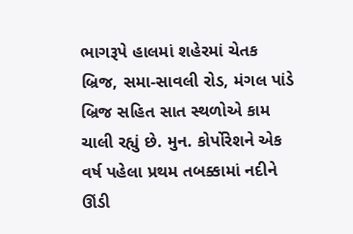ભાગરૂપે હાલમાં શહેરમાં ચેતક બ્રિજ, સમા-સાવલી રોડ, મંગલ પાંડે બ્રિજ સહિત સાત સ્થળોએ કામ ચાલી રહ્યું છે. મુન. કોર્પોરેશને એક વર્ષ પહેલા પ્રથમ તબક્કામાં નદીને ઊંડી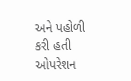અને પહોળી કરી હતી
ઓપરેશન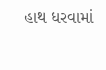હાથ ધરવામાં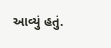આવ્યું હતું.